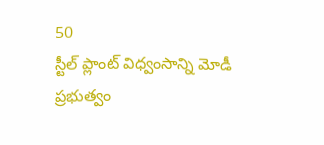50
స్టీల్ ప్లాంట్ విధ్వంసాన్ని మోడీ ప్రభుత్వం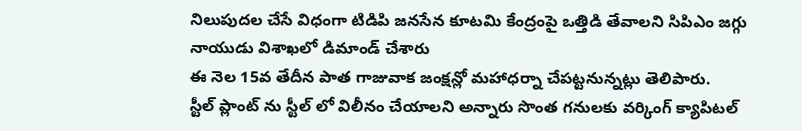నిలుపుదల చేసే విధంగా టిడిపి జనసేన కూటమి కేంద్రంపై ఒత్తిడి తేవాలని సిపిఎం జగ్గు నాయుడు విశాఖలో డిమాండ్ చేశారు
ఈ నెల 15వ తేదీన పాత గాజువాక జంక్షన్లో మహాధర్నా చేపట్టనున్నట్లు తెలిపారు.
స్టీల్ ప్లాంట్ ను స్టీల్ లో విలీనం చేయాలని అన్నారు సొంత గనులకు వర్కింగ్ క్యాపిటల్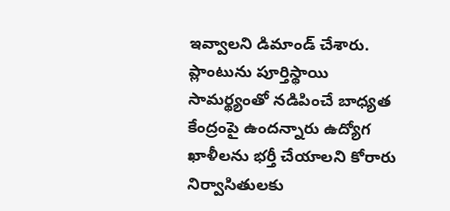ఇవ్వాలని డిమాండ్ చేశారు. ప్లాంటును పూర్తిస్థాయి సామర్థ్యంతో నడిపించే బాధ్యత కేంద్రంపై ఉందన్నారు ఉద్యోగ ఖాళీలను భర్తీ చేయాలని కోరారు నిర్వాసితులకు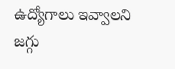ఉద్యోగాలు ఇవ్వాలని జగ్గు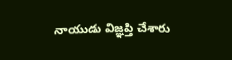నాయుడు విజ్ఞప్తి చేశారు